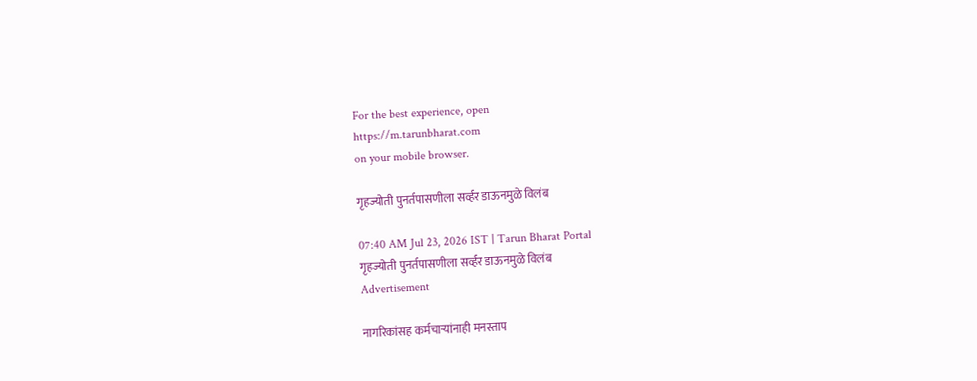For the best experience, open
https://m.tarunbharat.com
on your mobile browser.

गृहज्योती पुनर्तपासणीला सर्व्हर डाऊनमुळे विलंब

07:40 AM Jul 23, 2026 IST | Tarun Bharat Portal
गृहज्योती पुनर्तपासणीला सर्व्हर डाऊनमुळे विलंब
Advertisement

नागरिकांसह कर्मचाऱ्यांनाही मनस्ताप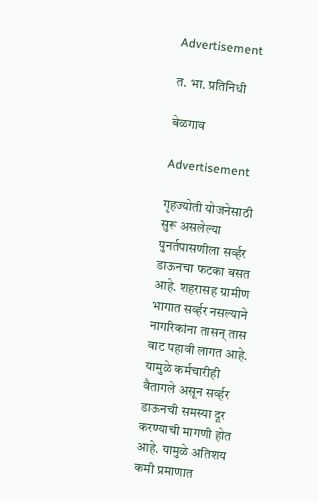Advertisement

त. भा. प्रतिनिधी

बेळगाव

Advertisement

गृहज्योती योजनेसाठी सुरू असलेल्या पुनर्तपासणीला सर्व्हर डाऊनचा फटका बसत आहे. शहरासह ग्रामीण भागात सर्व्हर नसल्याने नागरिकांना तासन् तास वाट पहावी लागत आहे. यामुळे कर्मचारीही वैतागले असून सर्व्हर डाऊनची समस्या दूर करण्याची मागणी होत आहे. यामुळे अतिशय कमी प्रमाणात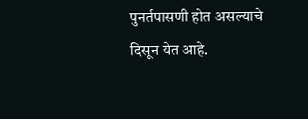पुनर्तपासणी होत असल्याचे दिसून येत आहे.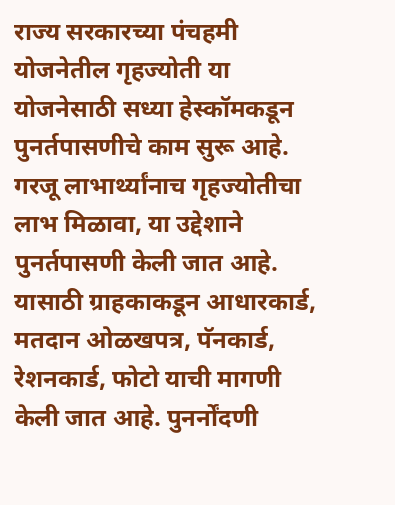राज्य सरकारच्या पंचहमी योजनेतील गृहज्योती या योजनेसाठी सध्या हेस्कॉमकडून पुनर्तपासणीचे काम सुरू आहे. गरजू लाभार्थ्यांनाच गृहज्योतीचा लाभ मिळावा, या उद्देशाने पुनर्तपासणी केली जात आहे. यासाठी ग्राहकाकडून आधारकार्ड, मतदान ओळखपत्र, पॅनकार्ड, रेशनकार्ड, फोटो याची मागणी केली जात आहे. पुनर्नोंदणी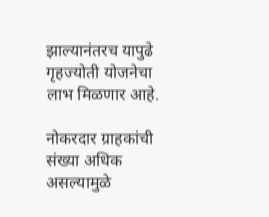झाल्यानंतरच यापुढे गृहज्योती योजनेचा लाभ मिळणार आहे.

नोकरदार ग्राहकांची संख्या अधिक असल्यामुळे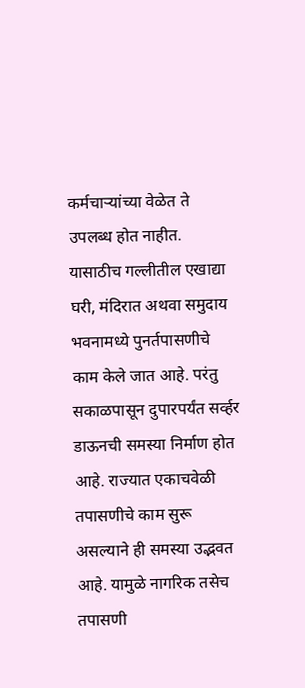कर्मचाऱ्यांच्या वेळेत ते उपलब्ध होत नाहीत. यासाठीच गल्लीतील एखाद्या घरी, मंदिरात अथवा समुदाय भवनामध्ये पुनर्तपासणीचे काम केले जात आहे. परंतु सकाळपासून दुपारपर्यंत सर्व्हर डाऊनची समस्या निर्माण होत आहे. राज्यात एकाचवेळी तपासणीचे काम सुरू असल्याने ही समस्या उद्भवत आहे. यामुळे नागरिक तसेच तपासणी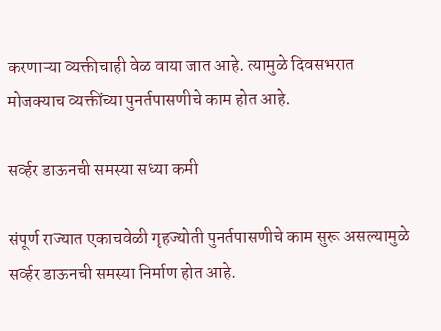करणाऱ्या व्यक्तीचाही वेळ वाया जात आहे. त्यामुळे दिवसभरात मोजक्याच व्यक्तींच्या पुनर्तपासणीचे काम होत आहे.

सर्व्हर डाऊनची समस्या सध्या कमी

संपूर्ण राज्यात एकाचवेळी गृहज्योती पुनर्तपासणीचे काम सुरू असल्यामुळे सर्व्हर डाऊनची समस्या निर्माण होत आहे.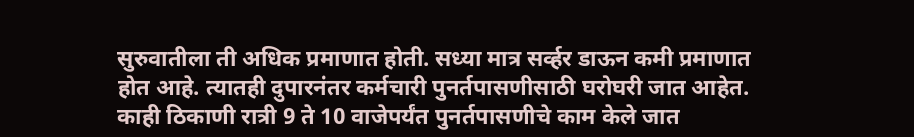सुरुवातीला ती अधिक प्रमाणात होती. सध्या मात्र सर्व्हर डाऊन कमी प्रमाणात होत आहे. त्यातही दुपारनंतर कर्मचारी पुनर्तपासणीसाठी घरोघरी जात आहेत. काही ठिकाणी रात्री 9 ते 10 वाजेपर्यंत पुनर्तपासणीचे काम केले जात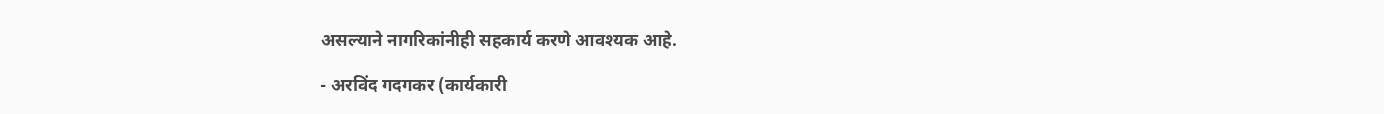असल्याने नागरिकांनीही सहकार्य करणे आवश्यक आहे.

- अरविंद गदगकर (कार्यकारी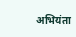अभियंता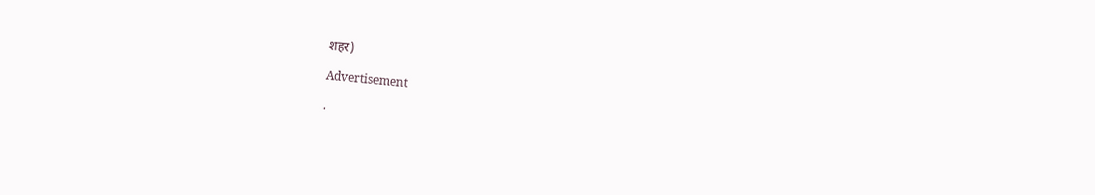शहर)

Advertisement

.